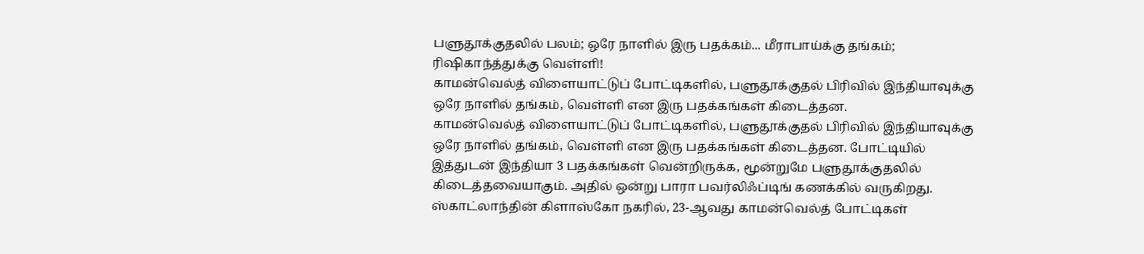பளுதூக்குதலில் பலம்; ஒரே நாளில் இரு பதக்கம்... மீராபாய்க்கு தங்கம்; ரிஷிகாந்த்துக்கு வெள்ளி!
காமன்வெல்த் விளையாட்டுப் போட்டிகளில், பளுதூக்குதல் பிரிவில் இந்தியாவுக்கு ஒரே நாளில் தங்கம், வெள்ளி என இரு பதக்கங்கள் கிடைத்தன.
காமன்வெல்த் விளையாட்டுப் போட்டிகளில், பளுதூக்குதல் பிரிவில் இந்தியாவுக்கு ஒரே நாளில் தங்கம், வெள்ளி என இரு பதக்கங்கள் கிடைத்தன. போட்டியில் இத்துடன் இந்தியா 3 பதக்கங்கள் வென்றிருக்க, மூன்றுமே பளுதூக்குதலில் கிடைத்தவையாகும். அதில் ஒன்று பாரா பவர்லிஃப்டிங் கணக்கில் வருகிறது.
ஸ்காட்லாந்தின் கிளாஸ்கோ நகரில், 23-ஆவது காமன்வெல்த் போட்டிகள்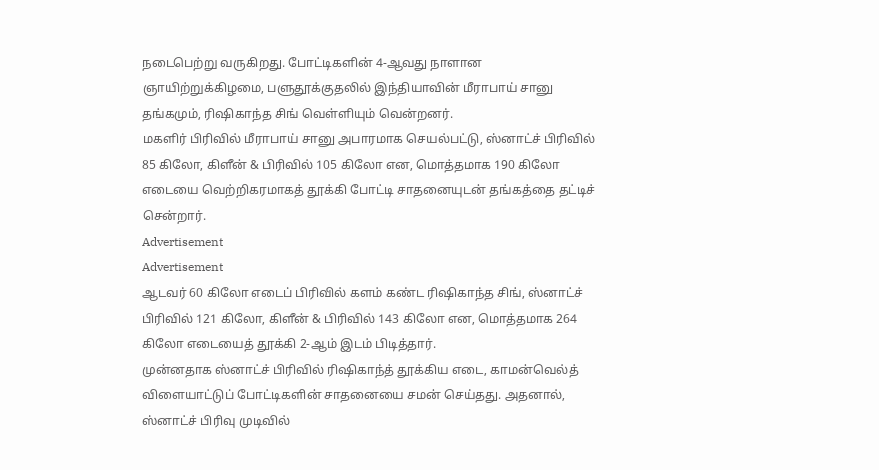நடைபெற்று வருகிறது. போட்டிகளின் 4-ஆவது நாளான ஞாயிற்றுக்கிழமை, பளுதூக்குதலில் இந்தியாவின் மீராபாய் சானு தங்கமும், ரிஷிகாந்த சிங் வெள்ளியும் வென்றனர்.
மகளிர் பிரிவில் மீராபாய் சானு அபாரமாக செயல்பட்டு, ஸ்னாட்ச் பிரிவில் 85 கிலோ, கிளீன் & பிரிவில் 105 கிலோ என, மொத்தமாக 190 கிலோ எடையை வெற்றிகரமாகத் தூக்கி போட்டி சாதனையுடன் தங்கத்தை தட்டிச் சென்றார்.
Advertisement
Advertisement
ஆடவர் 60 கிலோ எடைப் பிரிவில் களம் கண்ட ரிஷிகாந்த சிங், ஸ்னாட்ச் பிரிவில் 121 கிலோ, கிளீன் & பிரிவில் 143 கிலோ என, மொத்தமாக 264 கிலோ எடையைத் தூக்கி 2-ஆம் இடம் பிடித்தார்.
முன்னதாக ஸ்னாட்ச் பிரிவில் ரிஷிகாந்த் தூக்கிய எடை, காமன்வெல்த் விளையாட்டுப் போட்டிகளின் சாதனையை சமன் செய்தது. அதனால், ஸ்னாட்ச் பிரிவு முடிவில்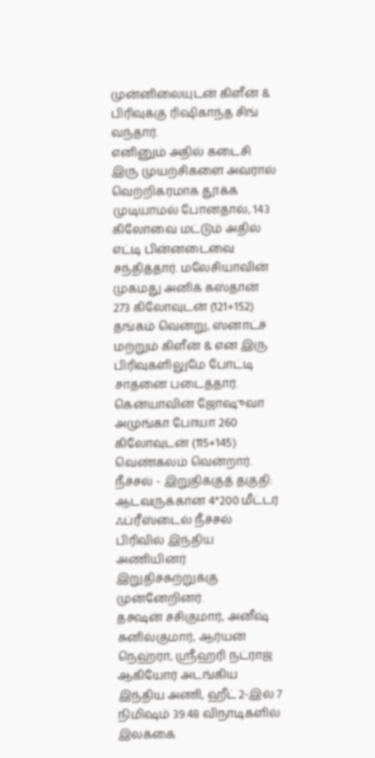முன்னிலையுடன் கிளீன் & பிரிவுக்கு ரிஷிகாந்த சிங் வந்தார்.
எனினும் அதில் கடைசி இரு முயற்சிகளை அவரால் வெற்றிகரமாக தூக்க முடியாமல் போனதால், 143 கிலோவை மட்டும் அதில் எட்டி பின்னடைவை சந்தித்தார். மலேசியாவின் முகமது அனிக் கஸ்தான் 273 கிலோவுடன் (121+152) தங்கம் வென்று, ஸ்னாட்ச் மற்றும் கிளீன் & என இரு பிரிவுகளிலுமே போட்டி சாதனை படைத்தார்.
கென்யாவின் ஜோஷுவா அமுங்கா போயா 260 கிலோவுடன் (115+145) வெண்கலம் வென்றார்.
நீச்சல் - இறுதிக்குத் தகுதி: ஆடவருக்கான 4*200 மீட்டர் ஃப்ரீஸ்டைல் நீச்சல் பிரிவில் இந்திய அணியினர் இறுதிச்சுற்றுக்கு முன்னேறினர்.
தக்ஷன் சசிகுமார், அனீஷ் சுனில்குமார், ஆர்யன் நெஹ்ரா, ஸ்ரீஹரி நட்ராஜ் ஆகியோர் அடங்கிய இந்திய அணி, ஹீட் 2-இல் 7 நிமிஷம் 39.48 விநாடிகளில் இலக்கை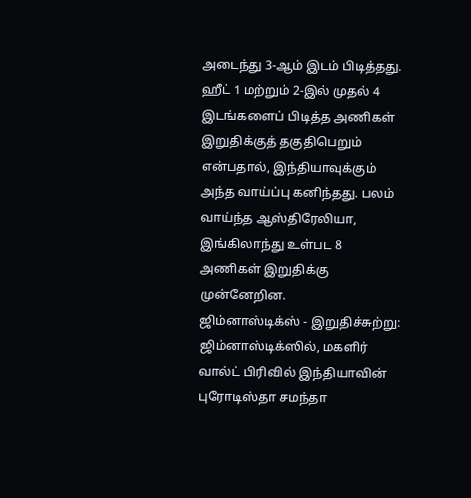அடைந்து 3-ஆம் இடம் பிடித்தது.
ஹீட் 1 மற்றும் 2-இல் முதல் 4 இடங்களைப் பிடித்த அணிகள் இறுதிக்குத் தகுதிபெறும் என்பதால், இந்தியாவுக்கும் அந்த வாய்ப்பு கனிந்தது. பலம் வாய்ந்த ஆஸ்திரேலியா, இங்கிலாந்து உள்பட 8 அணிகள் இறுதிக்கு முன்னேறின.
ஜிம்னாஸ்டிக்ஸ் - இறுதிச்சுற்று: ஜிம்னாஸ்டிக்ஸில், மகளிர் வால்ட் பிரிவில் இந்தியாவின் புரோடிஸ்தா சமந்தா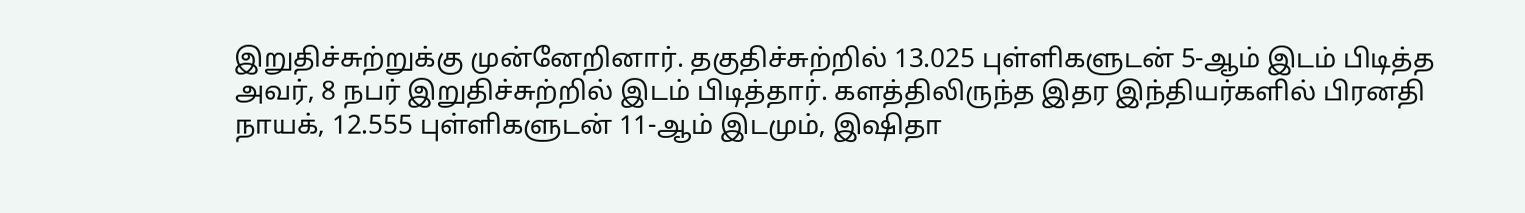இறுதிச்சுற்றுக்கு முன்னேறினார். தகுதிச்சுற்றில் 13.025 புள்ளிகளுடன் 5-ஆம் இடம் பிடித்த அவர், 8 நபர் இறுதிச்சுற்றில் இடம் பிடித்தார். களத்திலிருந்த இதர இந்தியர்களில் பிரனதி நாயக், 12.555 புள்ளிகளுடன் 11-ஆம் இடமும், இஷிதா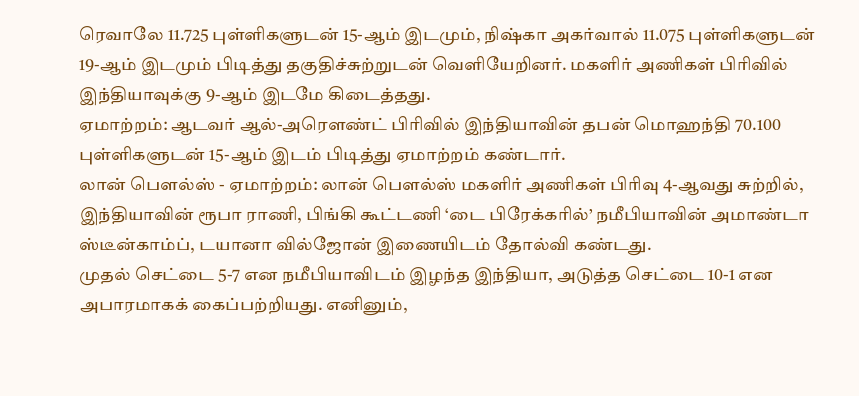ரெவாலே 11.725 புள்ளிகளுடன் 15-ஆம் இடமும், நிஷ்கா அகர்வால் 11.075 புள்ளிகளுடன் 19-ஆம் இடமும் பிடித்து தகுதிச்சுற்றுடன் வெளியேறினர். மகளிர் அணிகள் பிரிவில் இந்தியாவுக்கு 9-ஆம் இடமே கிடைத்தது.
ஏமாற்றம்: ஆடவர் ஆல்-அரௌண்ட் பிரிவில் இந்தியாவின் தபன் மொஹந்தி 70.100 புள்ளிகளுடன் 15-ஆம் இடம் பிடித்து ஏமாற்றம் கண்டார்.
லான் பௌல்ஸ் - ஏமாற்றம்: லான் பௌல்ஸ் மகளிர் அணிகள் பிரிவு 4-ஆவது சுற்றில், இந்தியாவின் ரூபா ராணி, பிங்கி கூட்டணி ‘டை பிரேக்கரில்’ நமீபியாவின் அமாண்டா ஸ்டீன்காம்ப், டயானா வில்ஜோன் இணையிடம் தோல்வி கண்டது.
முதல் செட்டை 5-7 என நமீபியாவிடம் இழந்த இந்தியா, அடுத்த செட்டை 10-1 என அபாரமாகக் கைப்பற்றியது. எனினும்,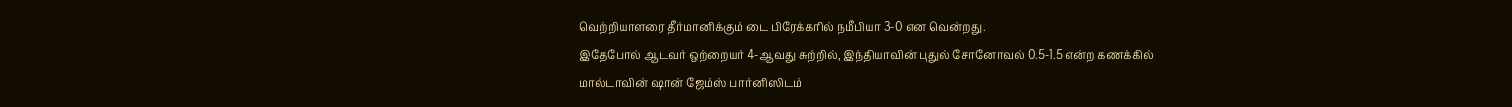வெற்றியாளரை தீர்மானிக்கும் டை பிரேக்கரில் நமீபியா 3-0 என வென்றது.
இதேபோல் ஆடவர் ஒற்றையர் 4-ஆவது சுற்றில், இந்தியாவின் புதுல் சோனோவல் 0.5-1.5 என்ற கணக்கில் மால்டாவின் ஷான் ஜேம்ஸ் பார்னிஸிடம்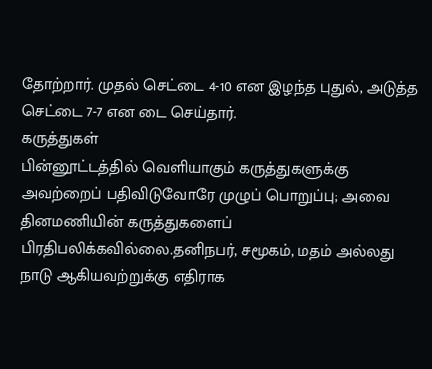தோற்றார். முதல் செட்டை 4-10 என இழந்த புதுல், அடுத்த செட்டை 7-7 என டை செய்தார்.
கருத்துகள்
பின்னூட்டத்தில் வெளியாகும் கருத்துகளுக்கு அவற்றைப் பதிவிடுவோரே முழுப் பொறுப்பு; அவை தினமணியின் கருத்துகளைப் பிரதிபலிக்கவில்லை.தனிநபர், சமூகம், மதம் அல்லது நாடு ஆகியவற்றுக்கு எதிராக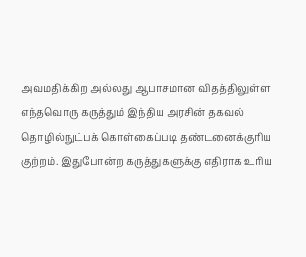அவமதிக்கிற அல்லது ஆபாசமான விதத்திலுள்ள எந்தவொரு கருத்தும் இந்திய அரசின் தகவல் தொழில்நுட்பக் கொள்கைப்படி தண்டனைக்குரிய குற்றம். இதுபோன்ற கருத்துகளுக்கு எதிராக உரிய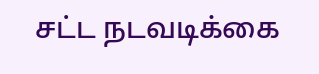சட்ட நடவடிக்கை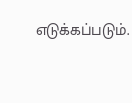எடுக்கப்படும்.